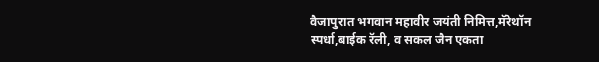वैजापुरात भगवान महावीर जयंती निमित्त,मॅरेथॉन स्पर्धा,बाईक रॅली, व सकल जैन एकता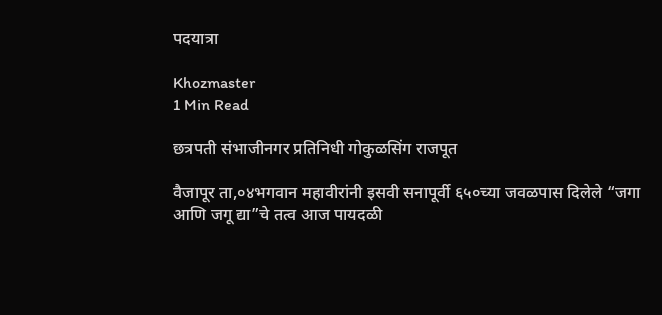पदयात्रा

Khozmaster
1 Min Read

छत्रपती संभाजीनगर प्रतिनिधी गोकुळसिंग राजपूत

वैजापूर ता,०४भगवान महावीरांनी इसवी सनापूर्वी ६५०च्या जवळपास दिलेले “जगा आणि जगू द्या”चे तत्व आज पायदळी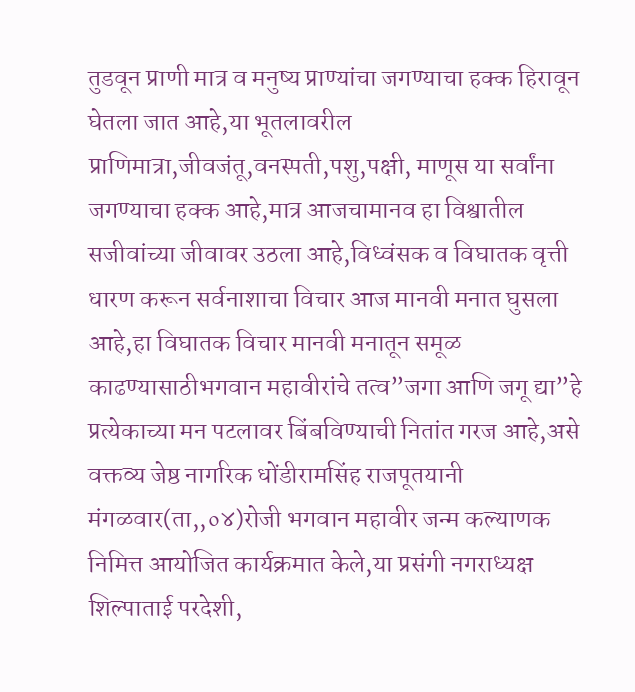तुडवून प्राणी मात्र व मनुष्य प्राण्यांचा जगण्याचा हक्क हिरावून घेतला जात आहे,या भूतलावरील प्राणिमात्रा,जीवजंतू,वनस्पती,पशु,पक्षी, माणूस या सर्वांना जगण्याचा हक्क आहे,मात्र आजचामानव हा विश्वातील सजीवांच्या जीवावर उठला आहे,विध्वंसक व विघातक वृत्ती धारण करून सर्वनाशाचा विचार आज मानवी मनात घुसला आहे,हा विघातक विचार मानवी मनातून समूळ काढण्यासाठीभगवान महावीरांचे तत्व”जगा आणि जगू द्या”हे प्रत्येकाच्या मन पटलावर बिंबविण्याची नितांत गरज आहे,असे वक्तव्य जेष्ठ नागरिक धोंडीरामसिंह राजपूतयानी मंगळवार(ता,,०४)रोजी भगवान महावीर जन्म कल्याणक निमित्त आयोजित कार्यक्रमात केले,या प्रसंगी नगराध्यक्ष शिल्पाताई परदेशी,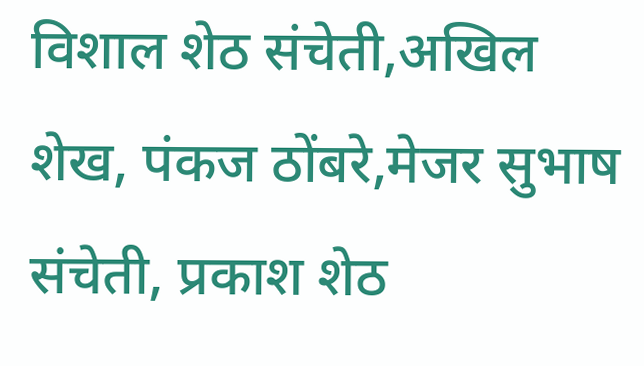विशाल शेठ संचेती,अखिल शेख, पंकज ठोंबरे,मेजर सुभाष संचेती, प्रकाश शेठ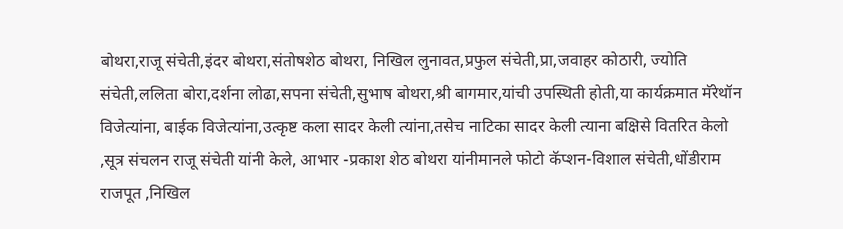बोथरा,राजू संचेती,इंदर बोथरा,संतोषशेठ बोथरा, निखिल लुनावत,प्रफुल संचेती,प्रा,जवाहर कोठारी, ज्योति संचेती,ललिता बोरा,दर्शना लोढा,सपना संचेती,सुभाष बोथरा,श्री बागमार,यांची उपस्थिती होती,या कार्यक्रमात मॅरेथॉन विजेत्यांना, बाईक विजेत्यांना,उत्कृष्ट कला सादर केली त्यांना,तसेच नाटिका सादर केली त्याना बक्षिसे वितरित केलो ,सूत्र संचलन राजू संचेती यांनी केले, आभार -प्रकाश शेठ बोथरा यांनीमानले फोटो कॅप्शन-विशाल संचेती,धोंडीराम राजपूत ,निखिल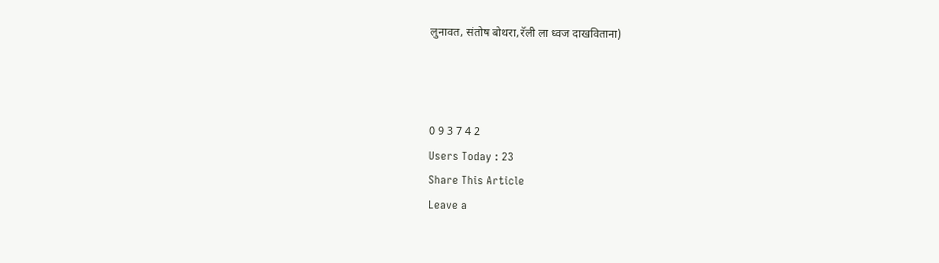लुनावत, संतोष बोथरा,रॅली ला ध्वज दाखविताना)



0 9 3 7 4 2
Users Today : 23
Share This Article
Leave a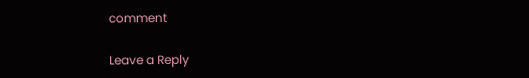comment

Leave a Reply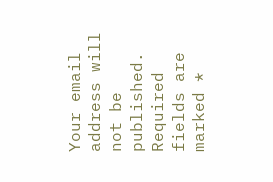Your email address will not be published. Required fields are marked *